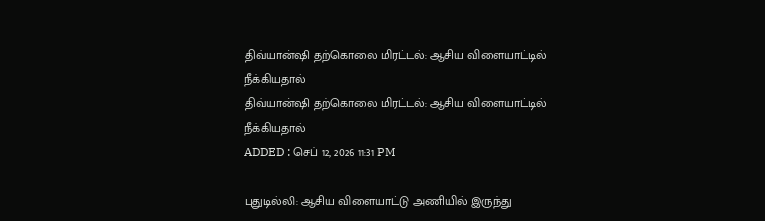திவ்யான்ஷி தற்கொலை மிரட்டல்: ஆசிய விளையாட்டில் நீக்கியதால்
திவ்யான்ஷி தற்கொலை மிரட்டல்: ஆசிய விளையாட்டில் நீக்கியதால்
ADDED : செப் 12, 2026 11:31 PM

புதுடில்லி: ஆசிய விளையாட்டு அணியில் இருந்து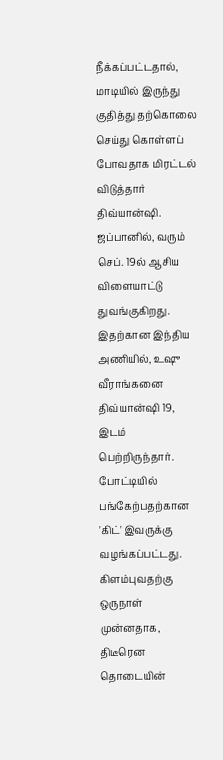நீக்கப்பட்டதால், மாடியில் இருந்து குதித்து தற்கொலை செய்து கொள்ளப் போவதாக மிரட்டல் விடுத்தார் திவ்யான்ஷி.
ஜப்பானில், வரும் செப். 19ல் ஆசிய விளையாட்டு துவங்குகிறது. இதற்கான இந்திய அணியில், உஷு வீராங்கனை திவ்யான்ஷி 19, இடம் பெற்றிருந்தார். போட்டியில் பங்கேற்பதற்கான 'கிட்' இவருக்கு வழங்கப்பட்டது. கிளம்புவதற்கு ஒருநாள் முன்னதாக, திடீரென தொடையின்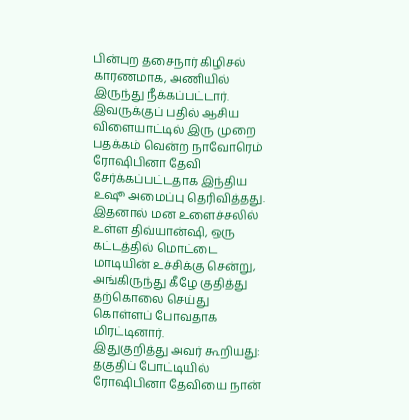பின்புற தசைநார் கிழிசல் காரணமாக, அணியில் இருந்து நீக்கப்பட்டார்.
இவருக்குப் பதில் ஆசிய விளையாட்டில் இரு முறை பதக்கம் வென்ற நாவோரெம் ரோஷிபினா தேவி சேர்க்கப்பட்டதாக இந்திய உஷூ அமைப்பு தெரிவித்தது.
இதனால் மன உளைச்சலில் உள்ள திவ்யான்ஷி, ஒரு கட்டத்தில் மொட்டை மாடியின் உச்சிக்கு சென்று, அங்கிருந்து கீழே குதித்து தற்கொலை செய்து கொள்ளப் போவதாக மிரட்டினார்.
இதுகுறித்து அவர் கூறியது:
தகுதிப் போட்டியில் ரோஷிபினா தேவியை நான்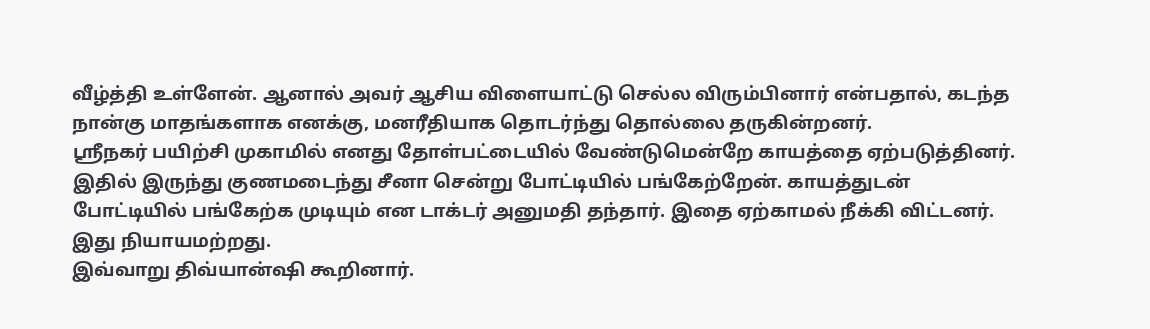வீழ்த்தி உள்ளேன். ஆனால் அவர் ஆசிய விளையாட்டு செல்ல விரும்பினார் என்பதால், கடந்த நான்கு மாதங்களாக எனக்கு, மனரீதியாக தொடர்ந்து தொல்லை தருகின்றனர்.
ஸ்ரீநகர் பயிற்சி முகாமில் எனது தோள்பட்டையில் வேண்டுமென்றே காயத்தை ஏற்படுத்தினர். இதில் இருந்து குணமடைந்து சீனா சென்று போட்டியில் பங்கேற்றேன். காயத்துடன் போட்டியில் பங்கேற்க முடியும் என டாக்டர் அனுமதி தந்தார். இதை ஏற்காமல் நீக்கி விட்டனர். இது நியாயமற்றது.
இவ்வாறு திவ்யான்ஷி கூறினார்.